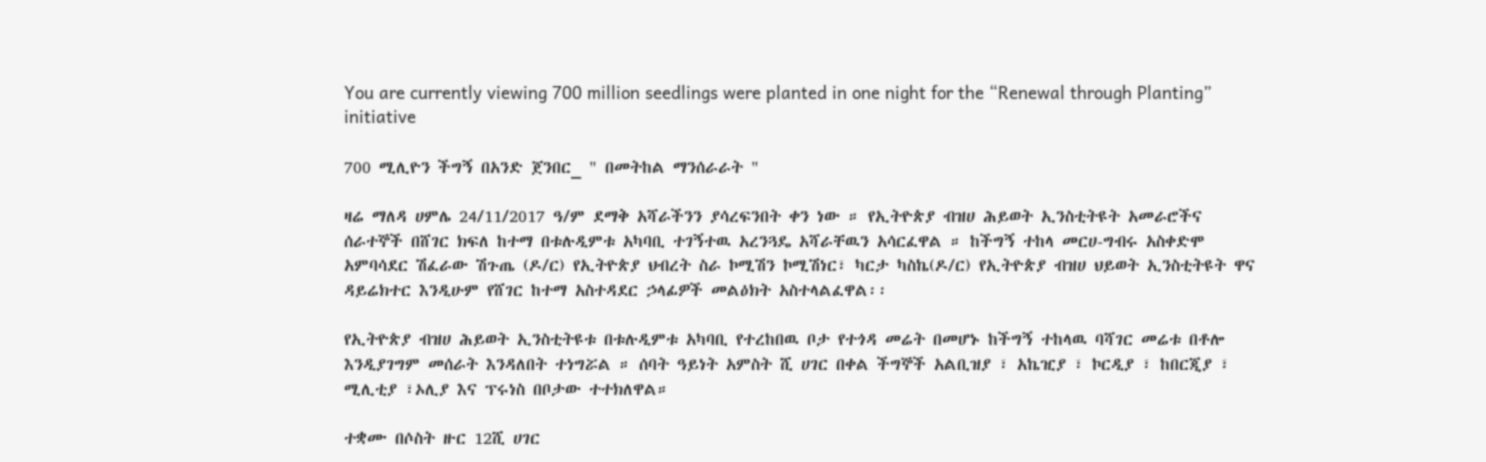You are currently viewing 700 million seedlings were planted in one night for the “Renewal through Planting” initiative

700 ሚሊዮን ችግኝ በአንድ ጀንበር_ " በመትከል ማንሰራራት "

ዛሬ ማለዳ ሀምሌ 24/11/2017 ዓ/ም ደማቅ አሻራችንን ያሳረፍንበት ቀን ነው ። የኢትዮጵያ ብዝሀ ሕይወት ኢንስቲትዩት አመራሮችና ሰራተኞች በሸገር ክፍለ ከተማ በቱሉዲምቱ አካባቢ ተገኝተዉ አረንጓዴ አሻራቸዉን አሳርፈዋል ። ከችግኝ ተከላ መርሀ-ግብሩ አስቀድሞ አምባሳደር ሽፈራው ሽጉጤ (ዶ/ር) የኢትዮጵያ ህብረት ስራ ኮሚሽን ኮሚሽነር፣ ካርታ ካስኬ(ዶ/ር) የኢትዮጵያ ብዝሀ ህይወት ኢንስቲትዩት ዋና ዳይሬክተር እንዲሁም የሸገር ከተማ አስተዳደር ኃላፊዎች መልዕክት አስተላልፈዋል፡፡

የኢትዮጵያ ብዝሀ ሕይወት ኢንስቲትዩቱ በቱሉዲምቱ አካባቢ የተረከበዉ ቦታ የተጎዳ መሬት በመሆኑ ከችግኝ ተከላዉ ባሻገር መሬቱ በቶሎ እንዲያገግም መሰራት እንዳለበት ተነግሯል ። ሰባት ዓይነት አምስት ሺ ሀገር በቀል ችግኞች አልቢዝያ ፣ አኬዢያ ፣ ኮርዲያ ፣ ከበርጂያ ፣ ሚሊቲያ ፣ኦሊያ እና ፕሩነስ በቦታው ተተክለዋል።

ተቋሙ በሶስት ዙር 12ሺ ሀገር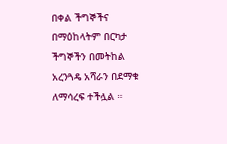በቀል ችግኞችና በማዕከላትም በርካታ ችግኞችን በመትከል አረንጓዴ አሻራን በደማቁ ለማሳረፍ ተችሏል ።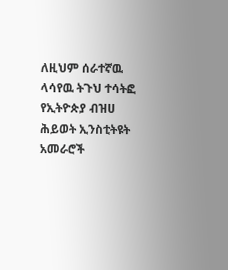ለዚህም ሰራተኛዉ ላሳየዉ ትጉህ ተሳትፎ የኢትዮጵያ ብዝሀ ሕይወት ኢንስቲትዩት አመራሮች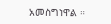አመስግነዋል ።